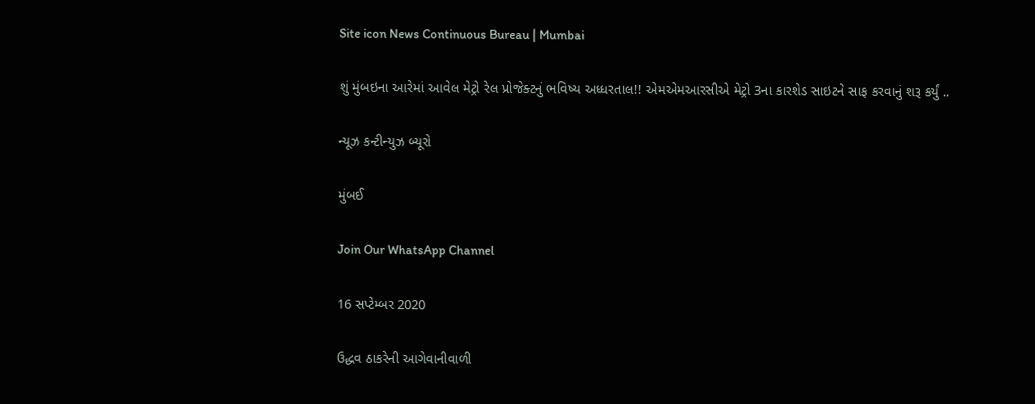Site icon News Continuous Bureau | Mumbai

શું મુંબઇના આરેમાં આવેલ મેટ્રો રેલ પ્રોજેક્ટનું ભવિષ્ય અધ્ધરતાલ!! એમએમઆરસીએ મેટ્રો 3ના કારશેડ સાઇટને સાફ કરવાનું શરૂ કર્યું ..

ન્યૂઝ કન્ટીન્યુઝ બ્યૂરો

મુંબઈ

Join Our WhatsApp Channel

16 સપ્ટેમ્બર 2020

ઉદ્ધવ ઠાકરેની આગેવાનીવાળી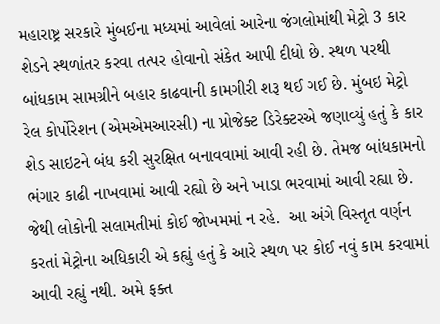મહારાષ્ટ્ર સરકારે મુંબઈના મધ્યમાં આવેલાં આરેના જંગલોમાંથી મેટ્રો 3 કાર શેડને સ્થળાંતર કરવા તત્પર હોવાનો સંકેત આપી દીધો છે. સ્થળ પરથી બાંધકામ સામગ્રીને બહાર કાઢવાની કામગીરી શરૂ થઈ ગઈ છે. મુંબઇ મેટ્રો રેલ કોર્પોરેશન (એમએમઆરસી) ના પ્રોજેક્ટ ડિરેક્ટરએ જણાવ્યું હતું કે કાર શેડ સાઇટને બંધ કરી સુરક્ષિત બનાવવામાં આવી રહી છે. તેમજ બાંધકામનો ભંગાર કાઢી નાખવામાં આવી રહ્યો છે અને ખાડા ભરવામાં આવી રહ્યા છે. જેથી લોકોની સલામતીમાં કોઈ જોખમમાં ન રહે.  આ અંગે વિસ્તૃત વર્ણન કરતાં મેટ્રોના અધિકારી એ કહ્યું હતું કે આરે સ્થળ પર કોઈ નવું કામ કરવામાં આવી રહ્યું નથી. અમે ફક્ત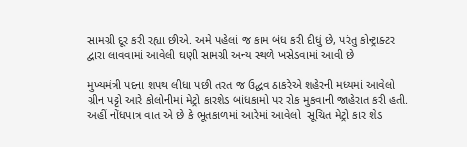સામગ્રી દૂર કરી રહ્યા છીએ. અમે પહેલાં જ કામ બંધ કરી દીધું છે, પરંતુ કોન્ટ્રાક્ટર દ્વારા લાવવામાં આવેલી ઘણી સામગ્રી અન્ય સ્થળે ખસેડવામાં આવી છે

મુખ્યમંત્રી પદના શપથ લીધા પછી તરત જ ઉદ્ધવ ઠાકરેએ શહેરની મધ્યમાં આવેલો ગ્રીન પટ્ટો આરે કોલોનીમાં મેટ્રો કારશેડ બાંધકામો પર રોક મુકવાની જાહેરાત કરી હતી.  અહીં નોંધપાત્ર વાત એ છે કે ભૂતકાળમાં આરેમાં આવેલો  સૂચિત મેટ્રો કાર શેડ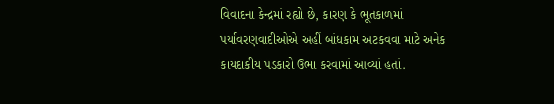વિવાદના કેન્દ્રમાં રહ્યો છે, કારણ કે ભૂતકાળમાં પર્યાવરણવાદીઓએ અહીં બાંધકામ અટકવવા માટે અનેક કાયદાકીય પડકારો ઉભા કરવામાં આવ્યાં હતાં.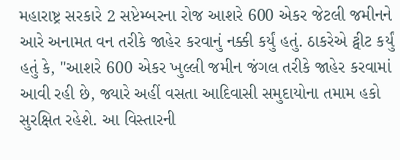મહારાષ્ટ્ર સરકારે 2 સપ્ટેમ્બરના રોજ આશરે 600 એકર જેટલી જમીનને આરે અનામત વન તરીકે જાહેર કરવાનું નક્કી કર્યું હતું. ઠાકરેએ ટ્વીટ કર્યું હતું કે, "આશરે 600 એકર ખુલ્લી જમીન જંગલ તરીકે જાહેર કરવામાં આવી રહી છે, જ્યારે અહીં વસતા આદિવાસી સમુદાયોના તમામ હકો સુરક્ષિત રહેશે. આ વિસ્તારની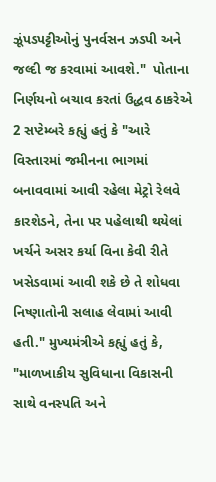ઝૂંપડપટ્ટીઓનું પુનર્વસન ઝડપી અને જલ્દી જ કરવામાં આવશે."  પોતાના નિર્ણયનો બચાવ કરતાં ઉદ્ધવ ઠાકરેએ 2 સપ્ટેમ્બરે કહ્યું હતું કે "આરે વિસ્તારમાં જમીનના ભાગમાં બનાવવામાં આવી રહેલા મેટ્રો રેલવે કારશેડને, તેના પર પહેલાથી થયેલાં ખર્ચને અસર કર્યા વિના કેવી રીતે ખસેડવામાં આવી શકે છે તે શોધવા નિષ્ણાતોની સલાહ લેવામાં આવી હતી." મુખ્યમંત્રીએ કહ્યું હતું કે, "માળખાકીય સુવિધાના વિકાસની સાથે વનસ્પતિ અને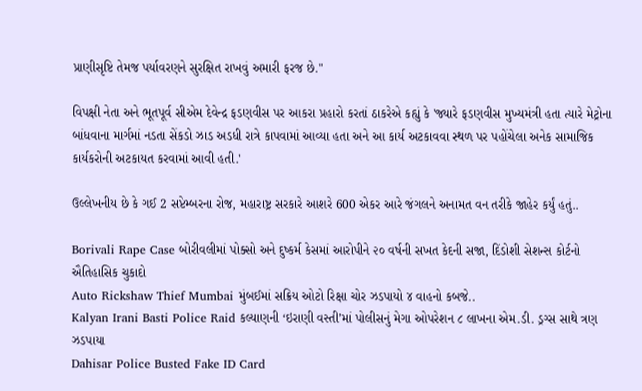પ્રાણીસૃષ્ટિ તેમજ પર્યાવરણને સુરક્ષિત રાખવું અમારી ફરજ છે."

વિપક્ષી નેતા અને ભૂતપૂર્વ સીએમ દેવેન્દ્ર ફડણવીસ પર આકરા પ્રહારો કરતાં ઠાકરેએ કહ્યું કે 'જ્યારે ફડણવીસ મુખ્યમંત્રી હતા ત્યારે મેટ્રોના બાંધવાના માર્ગમાં નડતા સેંકડો ઝાડ અડધી રાત્રે કાપવામાં આવ્યા હતા અને આ કાર્ય અટકાવવા સ્થળ પર પહોંચેલા અનેક સામાજિક કાર્યકરોની અટકાયત કરવામાં આવી હતી.'

ઉલ્લેખનીય છે કે ગઈ 2 સપ્ટેમ્બરના રોજ, મહારાષ્ટ્ર સરકારે આશરે 600 એકર આરે જંગલને અનામત વન તરીકે જાહેર કર્યું હતું..

Borivali Rape Case બોરીવલીમાં પોક્સો અને દુષ્કર્મ કેસમાં આરોપીને ૨૦ વર્ષની સખત કેદની સજા, દિંડોશી સેશન્સ કોર્ટનો ઐતિહાસિક ચુકાદો
Auto Rickshaw Thief Mumbai મુંબઈમાં સક્રિય ઓટો રિક્ષા ચોર ઝડપાયો ૪ વાહનો કબજે..
Kalyan Irani Basti Police Raid કલ્યાણની ‘ઇરાણી વસ્તી’માં પોલીસનું મેગા ઓપરેશન ૮ લાખના એમ.ડી. ડ્રગ્સ સાથે ત્રણ ઝડપાયા
Dahisar Police Busted Fake ID Card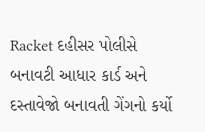Racket દહીસર પોલીસે બનાવટી આધાર કાર્ડ અને દસ્તાવેજો બનાવતી ગેંગનો કર્યો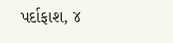પર્દાફાશ, ૪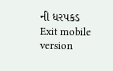ની ધરપકડ
Exit mobile version